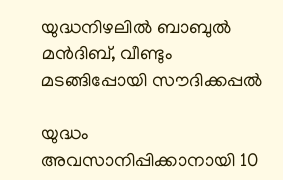യുദ്ധനിഴലിൽ ബാബുൽ മൻദിബ്, വീണ്ടും മടങ്ങിപ്പോയി സൗദിക്കപ്പൽ

യുദ്ധം അവസാനിപ്പിക്കാനായി 10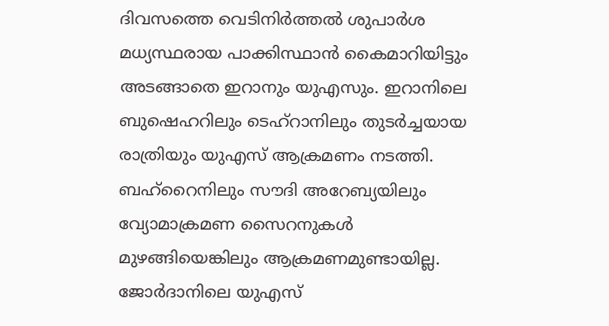ദിവസത്തെ വെടിനിർത്തൽ ശുപാർശ മധ്യസ്ഥരായ പാക്കിസ്ഥാൻ കൈമാറിയിട്ടും അടങ്ങാതെ ഇറാനും യുഎസും. ഇറാനിലെ ബുഷെഹറിലും ടെഹ്റാനിലും തുടർ‌ച്ചയായ രാത്രിയും യുഎസ് ആക്രമണം നടത്തി. ബഹ്റൈനിലും സൗദി അറേബ്യയിലും വ്യോമാക്രമണ സൈറനുകൾ മുഴങ്ങിയെങ്കിലും ആക്രമണമുണ്ടായില്ല. ജോർദാനിലെ യുഎസ്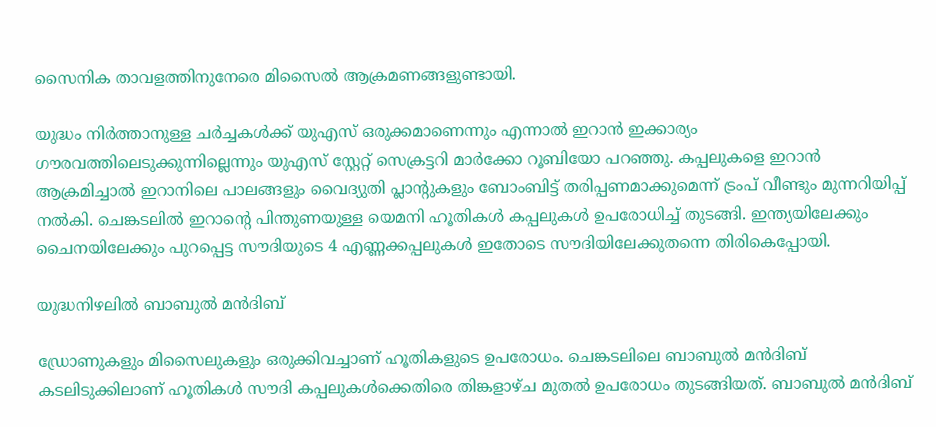സൈനിക താവളത്തിനുനേരെ മിസൈൽ‌ ആക്രമണങ്ങളുണ്ടായി.

യുദ്ധം നിർത്താനുള്ള ചർച്ചകൾക്ക് യുഎസ് ഒരുക്കമാണെന്നും എന്നാൽ ഇറാൻ ഇക്കാര്യം ഗൗരവത്തിലെടുക്കുന്നില്ലെന്നും യുഎസ് സ്റ്റേറ്റ് സെക്രട്ടറി മാർക്കോ റൂബിയോ പറഞ്ഞു. കപ്പലുകളെ ഇറാൻ ആക്രമിച്ചാൽ ഇറാനിലെ പാലങ്ങളും വൈദ്യുതി പ്ലാന്റുകളും ബോംബിട്ട് തരിപ്പണമാക്കുമെന്ന് ട്രംപ് വീണ്ടും മുന്നറിയിപ്പ് നൽകി. ചെങ്കടലിൽ ഇറാന്റെ പിന്തുണയുള്ള യെമനി ഹൂതികൾ കപ്പലുകൾ ഉപരോധിച്ച് തുടങ്ങി. ഇന്ത്യയിലേക്കും ചൈനയിലേക്കും പുറപ്പെട്ട സൗദിയുടെ 4 എണ്ണക്കപ്പലുകൾ ഇതോടെ സൗദിയിലേക്കുതന്നെ തിരികെപ്പോയി.

യുദ്ധനിഴലിൽ ബാബുൽ മൻദിബ്

ഡ്രോണുകളും മിസൈലുകളും ഒരുക്കിവച്ചാണ് ഹൂതികളുടെ ഉപരോധം. ചെങ്കടലിലെ ബാബുൽ മൻദിബ് കടലിടുക്കിലാണ് ഹൂതികൾ സൗദി കപ്പലുകൾക്കെതിരെ തിങ്കളാഴ്ച മുതൽ ഉപരോധം തുടങ്ങിയത്. ബാബുൽ മൻദിബ്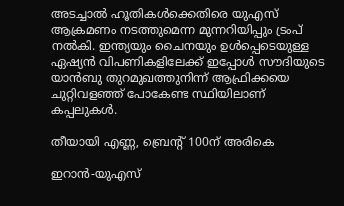അടച്ചാൽ ഹൂതികൾക്കെതിരെ യുഎസ് ആക്രമണം നടത്തുമെന്ന മുന്നറിയിപ്പും ട്രംപ് നൽകി. ഇന്ത്യയും ചൈനയും ഉൾപ്പെടെയുള്ള ഏഷ്യൻ‌ വിപണികളിലേക്ക് ഇപ്പോൾ സൗദിയുടെ യാൻബു തുറമുഖത്തുനിന്ന് ആഫ്രിക്കയെ ചുറ്റിവളഞ്ഞ് പോകേണ്ട സ്ഥിയിലാണ് കപ്പലുകൾ.

തീയായി എണ്ണ, ബ്രെന്റ് 100ന് അരികെ

ഇറാൻ-യുഎസ്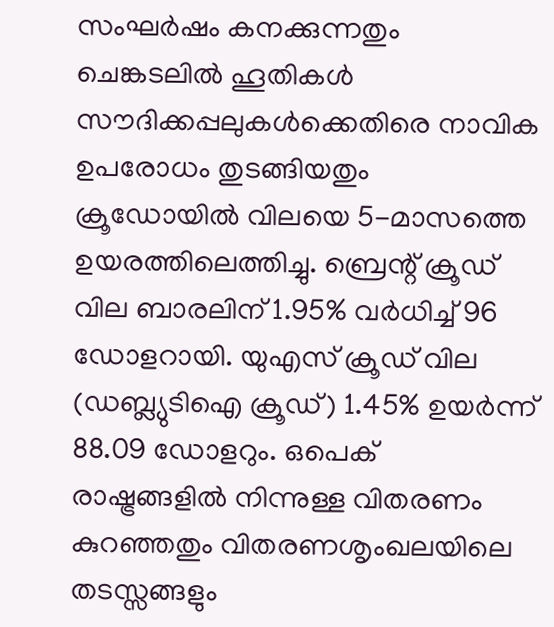സംഘർ‌ഷം കനക്കുന്നതും ചെങ്കടലിൽ ഹൂതികൾ സൗദിക്കപ്പലുകൾക്കെതിരെ നാവിക ഉപരോധം തുടങ്ങിയതും ക്രൂഡോയിൽ വിലയെ 5-മാസത്തെ ഉയരത്തിലെത്തിച്ചു. ബ്രെന്റ് ക്രൂഡ് വില ബാരലിന് 1.95% വർധിച്ച് 96 ഡോളറായി. യുഎസ് ക്രൂഡ് വില (ഡബ്ല്യുടിഐ ക്രൂഡ്) 1.45% ഉയർന്ന് 88.09 ഡോളറും. ഒപെക് രാഷ്ട്രങ്ങളിൽ നിന്നുള്ള വിതരണം കുറഞ്ഞതും വിതരണശൃംഖലയിലെ തടസ്സങ്ങളും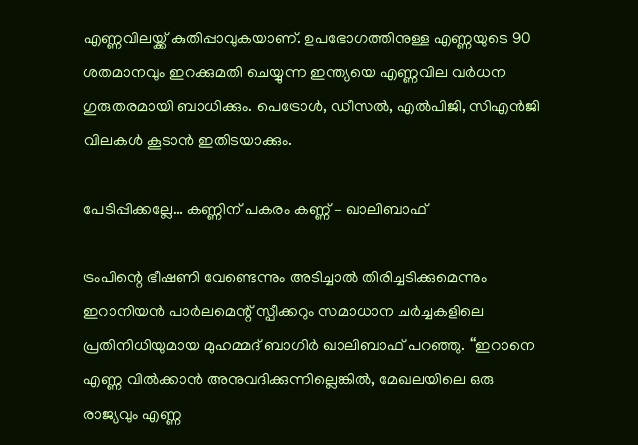എണ്ണവിലയ്ക്ക് കുതിപ്പാവുകയാണ്. ഉപഭോഗത്തിനുള്ള എണ്ണയുടെ 90 ശതമാനവും ഇറക്കുമതി ചെയ്യുന്ന ഇന്ത്യയെ എണ്ണവില വർധന ഗുരുതരമായി ബാധിക്കും. പെട്രോൾ, ഡീസൽ, എൽ‌പിജി, സിഎൻജി വിലകൾ കൂടാൻ ഇതിടയാക്കും.

പേടിപ്പിക്കല്ലേ… കണ്ണിന് പകരം കണ്ണ് – ഖാലിബാഫ്

ട്രംപിന്റെ ഭീഷണി വേണ്ടെന്നും അടിച്ചാൽ തിരിച്ചടിക്കുമെന്നും ഇറാനിയൻ പാർലമെന്റ് സ്പീക്കറും സമാധാന ചർച്ചകളിലെ പ്രതിനിധിയുമായ മുഹമ്മദ് ബാഗിർ ഖാലിബാഫ് പറഞ്ഞു. ‘‘ഇറാനെ എണ്ണ വിൽക്കാൻ അനുവദിക്കുന്നില്ലെങ്കിൽ, മേഖലയിലെ ഒരു രാജ്യവും എണ്ണ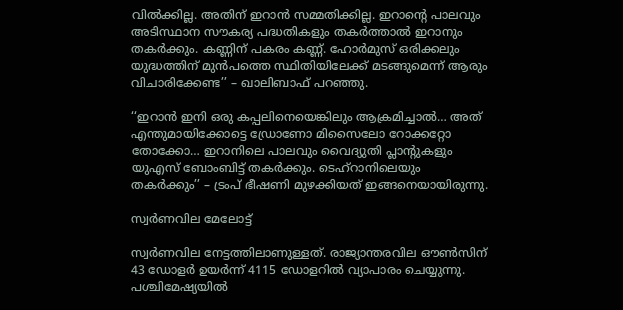വിൽക്കില്ല. അതിന് ഇറാൻ സമ്മതിക്കില്ല. ഇറാന്റെ പാലവും അടിസ്ഥാന സൗകര്യ പദ്ധതികളും തകർത്താൽ ഇറാനും തകർക്കും. കണ്ണിന് പകരം കണ്ണ്. ഹോർമുസ് ഒരിക്കലും യുദ്ധത്തിന് മുൻപത്തെ സ്ഥിതിയിലേക്ക് മടങ്ങുമെന്ന് ആരും വിചാരിക്കേണ്ട’’ – ഖാലിബാഫ് പറഞ്ഞു.

‘‘ഇറാൻ ഇനി ഒരു കപ്പലിനെയെങ്കിലും ആക്രമിച്ചാൽ… അത് എന്തുമായിക്കോട്ടെ ഡ്രോണോ മിസൈലോ റോക്കറ്റോ തോക്കോ… ഇറാനിലെ പാലവും വൈദ്യുതി പ്ലാന്റുകളും യുഎസ് ബോംബിട്ട് തകർക്കും. ടെഹ്റാനിലെയും തകർക്കും’’ – ട്രംപ് ഭീഷണി മുഴക്കിയത് ഇങ്ങനെയായിരുന്നു.

സ്വർണവില മേലോട്ട്

സ്വർണവില നേട്ടത്തിലാണുള്ളത്. രാജ്യാന്തരവില ഔൺസിന് 43 ഡോളർ ഉയർന്ന് 4115 ഡോളറിൽ‌ വ്യാപാരം ചെയ്യുന്നു. പശ്ചിമേഷ്യയിൽ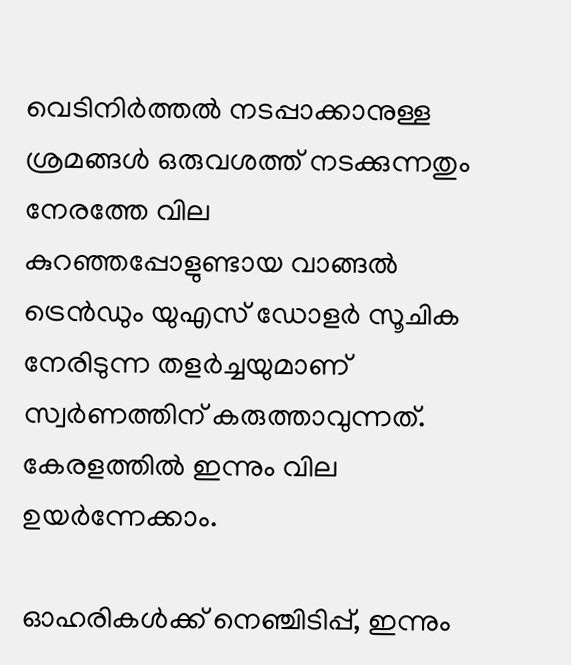വെടിനിർത്തൽ നടപ്പാക്കാനുള്ള ശ്രമങ്ങൾ ഒരുവശത്ത് നടക്കുന്നതും നേരത്തേ വില കുറഞ്ഞപ്പോളുണ്ടായ വാങ്ങൽ ട്രെൻഡും യുഎസ് ഡോളർ സൂചിക നേരിടുന്ന തളർച്ചയുമാണ് സ്വർണത്തിന് കരുത്താവുന്നത്. കേരളത്തിൽ ഇന്നും വില ഉയർന്നേക്കാം.

ഓഹരികൾക്ക് നെഞ്ചിടിപ്പ്, ഇന്നും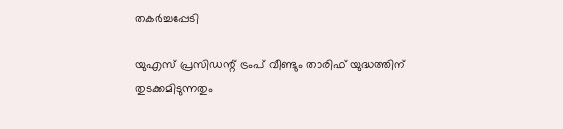തകർച്ചപ്പേടി

യുഎസ് പ്രസിഡന്റ് ട്രംപ് വീണ്ടും താരിഫ് യുദ്ധത്തിന് തുടക്കമിടുന്നതും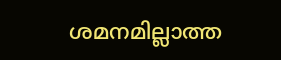ശമനമില്ലാത്ത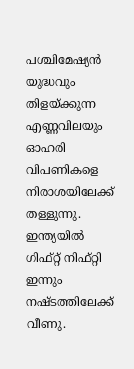പശ്ചിമേഷ്യൻ യുദ്ധവും തിളയ്ക്കുന്ന എണ്ണവിലയും ഓഹരി വിപണികളെ നിരാശയിലേക്ക് തള്ളുന്നു. ഇന്ത്യയിൽ ഗിഫ്റ്റ് നിഫ്റ്റി ഇന്നും നഷ്ടത്തിലേക്ക് വീണു.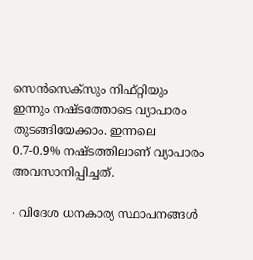സെൻസെക്സും നിഫ്റ്റിയും ഇന്നും നഷ്ടത്തോടെ വ്യാപാരം തുടങ്ങിയേക്കാം. ഇന്നലെ 0.7-0.9% നഷ്ടത്തിലാണ് വ്യാപാരം അവസാനിപ്പിച്ചത്.

∙ വിദേശ ധനകാര്യ സ്ഥാപനങ്ങൾ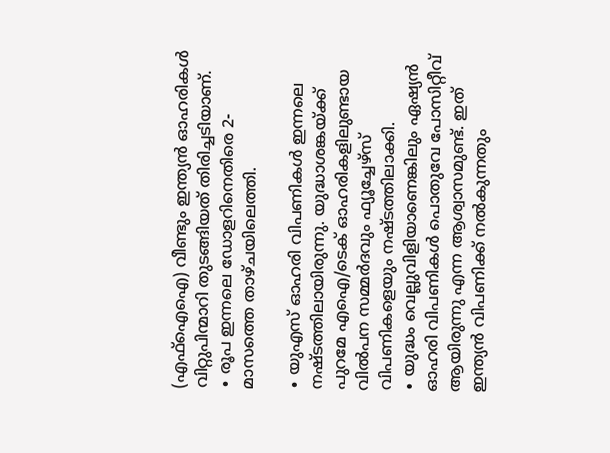(എഫ്ഐഐ) വീണ്ടും ഇന്ത്യൻ ഓഹരികൾ വിറ്റുപിന്മാറി തുടങ്ങിയത് തിരിച്ചടിയാണ്.
∙ രൂപ ഇന്നലെ ഡോളറിനെതിരെ 2-മാസത്തെ താഴ്ചയിലെത്തി.

∙ യുഎസ് ഓഹരി വിപണികൾ‌ ഇന്നലെ നഷ്ടത്തിലായിരുന്നു. യുദ്ധാശങ്കയ്ക്ക് പുറമേ എഐ/ടെക് ഓഹരികളിലുണ്ടായ വിൽപന സമ്മർദവും ഫ്യൂച്ചേഴ്സ് വിപണികളെയും നഷ്ടത്തിലാക്കി.
∙ യുദ്ധം വെല്ലുവിളിയാണെങ്കിലും ഏഷ്യൻ ഓഹരി വിപണികൾ പൊതുവേ പോസിറ്റീവ് ആയിരുന്നു എന്ന ആശ്വാസമുണ്ട്. ഇത് ഇന്ത്യൻ വിപണിക്ക് നൽകുന്നതും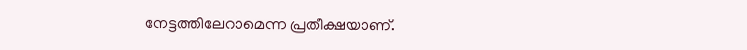നേട്ടത്തിലേറാമെന്ന പ്രതീക്ഷയാണ്.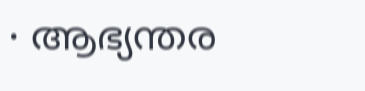∙ ആഭ്യന്തര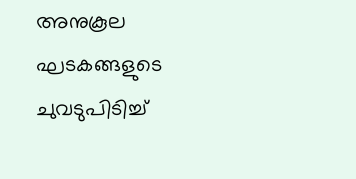അനുകൂല ഘടകങ്ങളുടെ ചുവടുപിടിച്ച്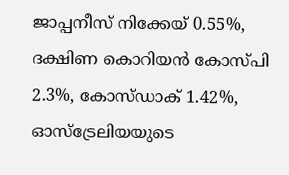ജാപ്പനീസ് നിക്കേയ് 0.55%, ദക്ഷിണ കൊറിയൻ കോസ്പി 2.3%, കോസ്ഡാക് 1.42%, ഓസ്ട്രേലിയയുടെ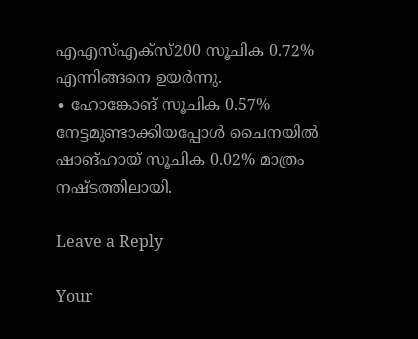എഎസ്എക്സ്200 സൂചിക 0.72% എന്നിങ്ങനെ ഉയർന്നു.
∙ ഹോങ്കോങ് സൂചിക 0.57% നേട്ടമുണ്ടാക്കിയപ്പോൾ ചൈനയിൽ ഷാങ്ഹായ് സൂചിക 0.02% മാത്രം നഷ്ടത്തിലായി.

Leave a Reply

Your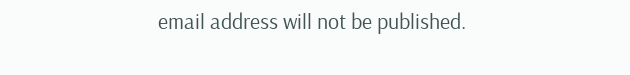email address will not be published.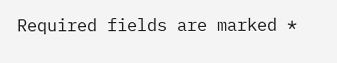Required fields are marked *